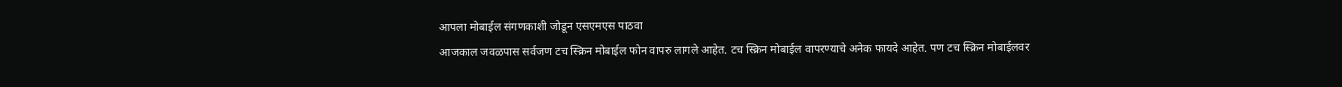आपला मोबाईल संगणकाशी जोडून एसएमएस पाठवा
आजकाल जवळपास सर्वजण टच स्क्रिन मोबाईल फोन वापरु लागले आहेत. टच स्क्रिन मोबाईल वापरण्याचे अनेक फायदे आहेत. पण टच स्क्रिन मोबाईलवर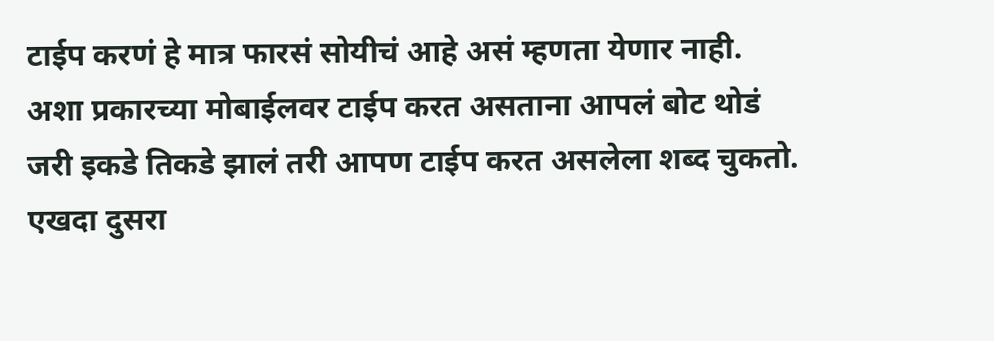टाईप करणं हे मात्र फारसं सोयीचं आहे असं म्हणता येणार नाही. अशा प्रकारच्या मोबाईलवर टाईप करत असताना आपलं बोट थोडं जरी इकडे तिकडे झालं तरी आपण टाईप करत असलेला शब्द चुकतो. एखदा दुसरा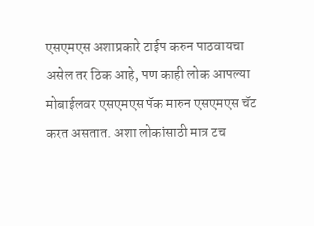एसएमएस अशाप्रकारे टाईप करुन पाठवायचा असेल तर ठिक आहे, पण काही लोक आपल्या मोबाईलवर एसएमएस पॅक मारुन एसएमएस चॅट करत असतात. अशा लोकांसाठी मात्र टच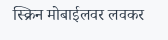स्क्रिन मोबाईलवर लवकर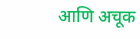आणि अचूक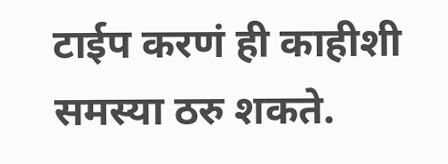टाईप करणं ही काहीशी समस्या ठरु शकते.